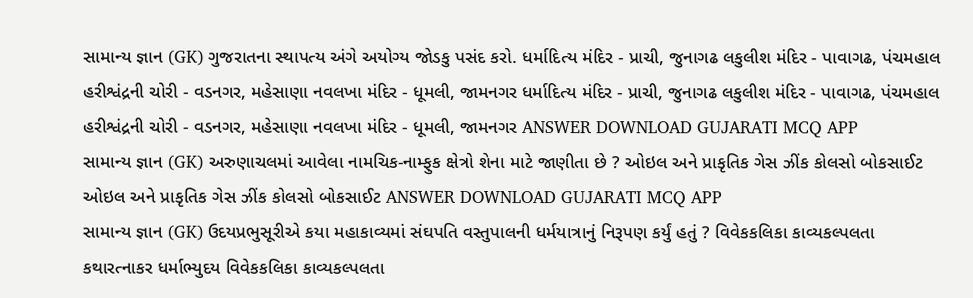સામાન્ય જ્ઞાન (GK) ગુજરાતના સ્થાપત્ય અંગે અયોગ્ય જોડકુ પસંદ કરો. ધર્માદિત્ય મંદિર - પ્રાચી, જુનાગઢ લકુલીશ મંદિર - પાવાગઢ, પંચમહાલ હરીશ્વંદ્રની ચોરી - વડનગર, મહેસાણા નવલખા મંદિર - ધૂમલી, જામનગર ધર્માદિત્ય મંદિર - પ્રાચી, જુનાગઢ લકુલીશ મંદિર - પાવાગઢ, પંચમહાલ હરીશ્વંદ્રની ચોરી - વડનગર, મહેસાણા નવલખા મંદિર - ધૂમલી, જામનગર ANSWER DOWNLOAD GUJARATI MCQ APP
સામાન્ય જ્ઞાન (GK) અરુણાચલમાં આવેલા નામચિક-નામ્ફુક ક્ષેત્રો શેના માટે જાણીતા છે ? ઓઇલ અને પ્રાકૃતિક ગેસ ઝીંક કોલસો બોકસાઈટ ઓઇલ અને પ્રાકૃતિક ગેસ ઝીંક કોલસો બોકસાઈટ ANSWER DOWNLOAD GUJARATI MCQ APP
સામાન્ય જ્ઞાન (GK) ઉદયપ્રભુસૂરીએ કયા મહાકાવ્યમાં સંઘપતિ વસ્તુપાલની ધર્મયાત્રાનું નિરૂપણ કર્યું હતું ? વિવેકકલિકા કાવ્યકલ્પલતા કથારત્નાકર ધર્માભ્યુદય વિવેકકલિકા કાવ્યકલ્પલતા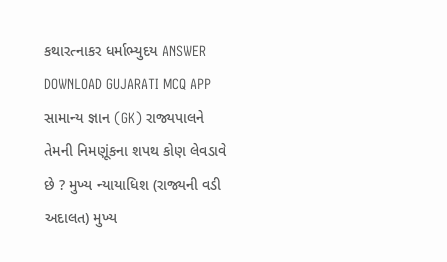કથારત્નાકર ધર્માભ્યુદય ANSWER DOWNLOAD GUJARATI MCQ APP
સામાન્ય જ્ઞાન (GK) રાજ્યપાલને તેમની નિમણૂંકના શપથ કોણ લેવડાવે છે ? મુખ્ય ન્યાયાધિશ (રાજ્યની વડી અદાલત) મુખ્ય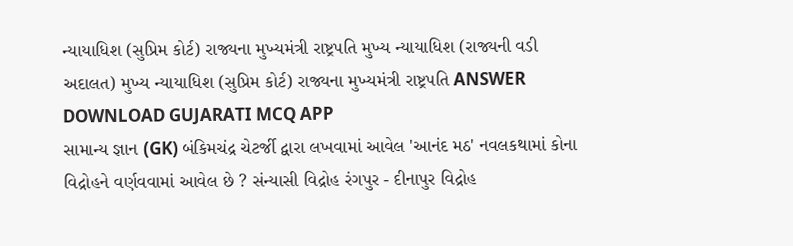ન્યાયાધિશ (સુપ્રિમ કોર્ટ) રાજ્યના મુખ્યમંત્રી રાષ્ટ્રપતિ મુખ્ય ન્યાયાધિશ (રાજ્યની વડી અદાલત) મુખ્ય ન્યાયાધિશ (સુપ્રિમ કોર્ટ) રાજ્યના મુખ્યમંત્રી રાષ્ટ્રપતિ ANSWER DOWNLOAD GUJARATI MCQ APP
સામાન્ય જ્ઞાન (GK) બંકિમચંદ્ર ચેટર્જી દ્વારા લખવામાં આવેલ 'આનંદ મઠ' નવલકથામાં કોના વિદ્રોહને વર્ણવવામાં આવેલ છે ? સંન્યાસી વિદ્રોહ રંગપુર - દીનાપુર વિદ્રોહ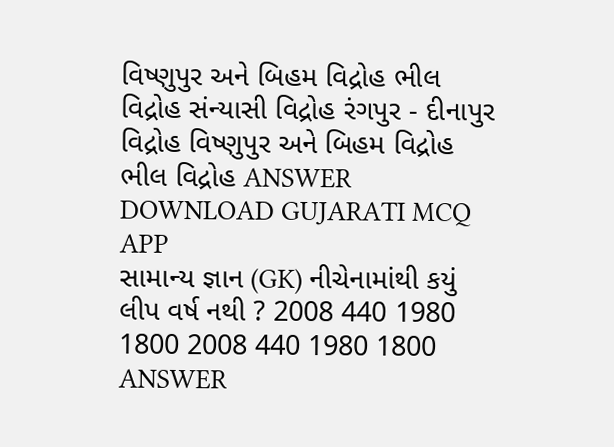વિષ્ણુપુર અને બિહમ વિદ્રોહ ભીલ વિદ્રોહ સંન્યાસી વિદ્રોહ રંગપુર - દીનાપુર વિદ્રોહ વિષ્ણુપુર અને બિહમ વિદ્રોહ ભીલ વિદ્રોહ ANSWER DOWNLOAD GUJARATI MCQ APP
સામાન્ય જ્ઞાન (GK) નીચેનામાંથી કયું લીપ વર્ષ નથી ? 2008 440 1980 1800 2008 440 1980 1800 ANSWER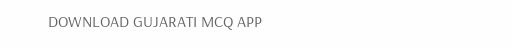DOWNLOAD GUJARATI MCQ APP